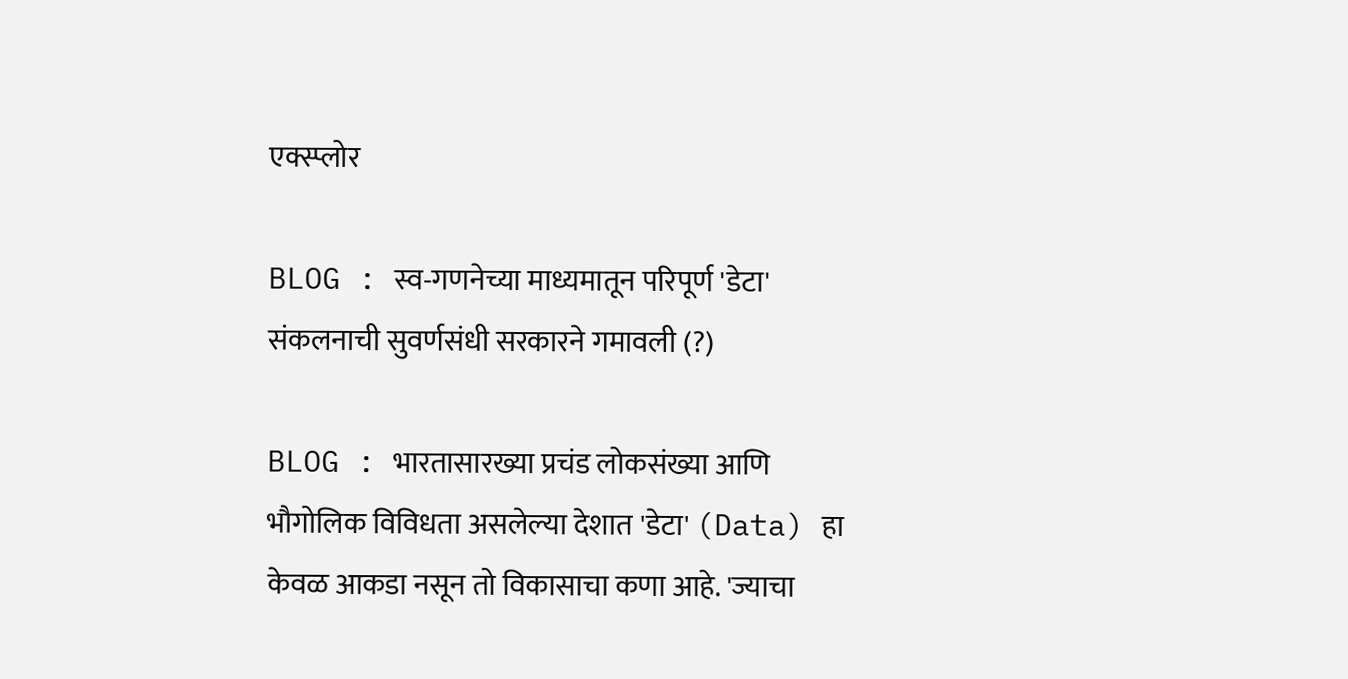एक्स्प्लोर

BLOG : स्व-गणनेच्या माध्यमातून परिपूर्ण 'डेटा' संकलनाची सुवर्णसंधी सरकारने गमावली (?)

BLOG : भारतासारख्या प्रचंड लोकसंख्या आणि भौगोलिक विविधता असलेल्या देशात 'डेटा' (Data) हा केवळ आकडा नसून तो विकासाचा कणा आहे. 'ज्याचा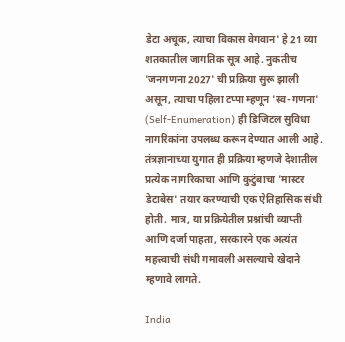डेटा अचूक, त्याचा विकास वेगवान' हे 21 व्या शतकातील जागतिक सूत्र आहे. नुकतीच 'जनगणना 2027' ची प्रक्रिया सुरू झाली असून, त्याचा पहिला टप्पा म्हणून 'स्व-गणना' (Self-Enumeration) ही डिजिटल सुविधा नागरिकांना उपलब्ध करून देण्यात आली आहे. तंत्रज्ञानाच्या युगात ही प्रक्रिया म्हणजे देशातील प्रत्येक नागरिकाचा आणि कुटुंबाचा 'मास्टर डेटाबेस' तयार करण्याची एक ऐतिहासिक संधी होती. मात्र, या प्रक्रियेतील प्रश्नांची व्याप्ती आणि दर्जा पाहता, सरकारने एक अत्यंत महत्त्वाची संधी गमावली असल्याचे खेदाने म्हणावे लागते.

India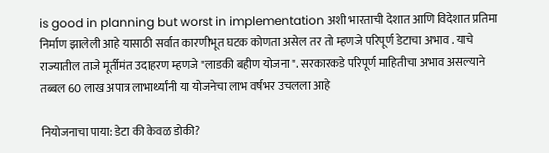is good in planning but worst in implementation अशी भारताची देशात आणि विदेशात प्रतिमा निर्माण झालेली आहे यासाठी सर्वात कारणीभूत घटक कोणता असेल तर तो म्हणजे परिपूर्ण डेटाचा अभाव . याचे राज्यातील ताजे मूर्तीमंत उदाहरण म्हणजे "लाडकी बहीण योजना ". सरकारकडे परिपूर्ण माहितीचा अभाव असल्याने तब्बल 60 लाख अपात्र लाभार्थ्यांनी या योजनेचा लाभ वर्षभर उचलला आहे

नियोजनाचा पाया: डेटा की केवळ डोकी?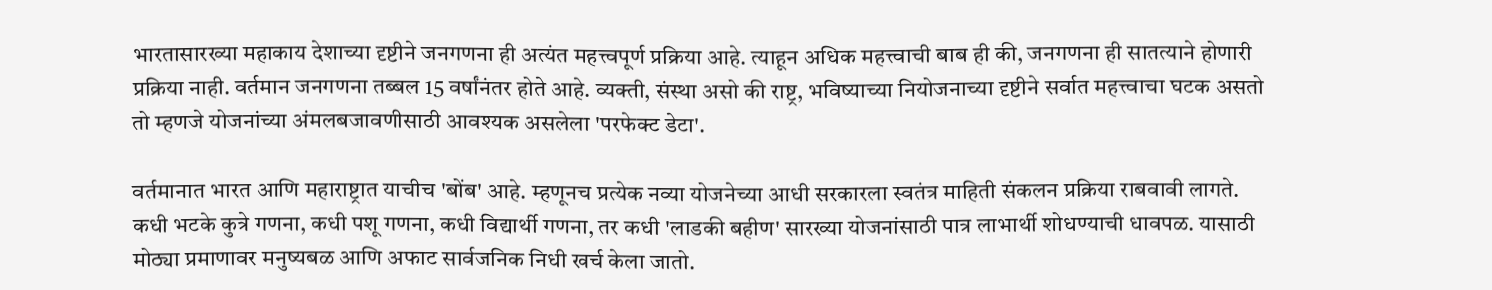भारतासारख्या महाकाय देशाच्या दृष्टीने जनगणना ही अत्यंत महत्त्वपूर्ण प्रक्रिया आहे. त्याहून अधिक महत्त्वाची बाब ही की, जनगणना ही सातत्याने होणारी प्रक्रिया नाही. वर्तमान जनगणना तब्बल 15 वर्षांनंतर होते आहे. व्यक्ती, संस्था असो की राष्ट्र, भविष्याच्या नियोजनाच्या दृष्टीने सर्वात महत्त्वाचा घटक असतो तो म्हणजे योजनांच्या अंमलबजावणीसाठी आवश्यक असलेला 'परफेक्ट डेटा'.

वर्तमानात भारत आणि महाराष्ट्रात याचीच 'बोंब' आहे. म्हणूनच प्रत्येक नव्या योजनेच्या आधी सरकारला स्वतंत्र माहिती संकलन प्रक्रिया राबवावी लागते. कधी भटके कुत्रे गणना, कधी पशू गणना, कधी विद्यार्थी गणना, तर कधी 'लाडकी बहीण' सारख्या योजनांसाठी पात्र लाभार्थी शोधण्याची धावपळ. यासाठी मोठ्या प्रमाणावर मनुष्यबळ आणि अफाट सार्वजनिक निधी खर्च केला जातो.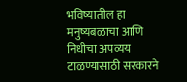भविष्यातील हा मनुष्यबळाचा आणि निधीचा अपव्यय टाळण्यासाठी सरकारने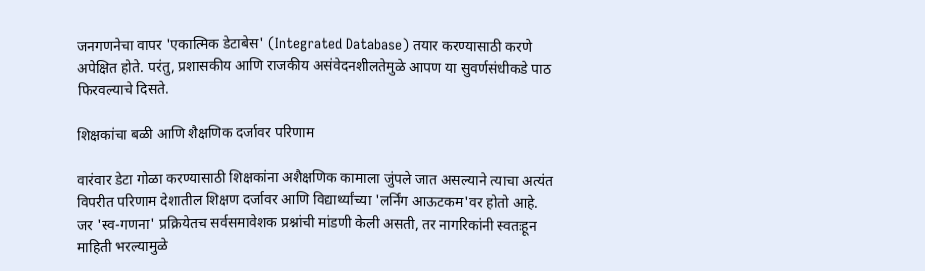जनगणनेचा वापर 'एकात्मिक डेटाबेस' (Integrated Database) तयार करण्यासाठी करणे अपेक्षित होते. परंतु, प्रशासकीय आणि राजकीय असंवेदनशीलतेमुळे आपण या सुवर्णसंधीकडे पाठ फिरवल्याचे दिसते.

शिक्षकांचा बळी आणि शैक्षणिक दर्जावर परिणाम

वारंवार डेटा गोळा करण्यासाठी शिक्षकांना अशैक्षणिक कामाला जुंपले जात असल्याने त्याचा अत्यंत विपरीत परिणाम देशातील शिक्षण दर्जावर आणि विद्यार्थ्यांच्या 'लर्निंग आऊटकम'वर होतो आहे. जर 'स्व-गणना' प्रक्रियेतच सर्वसमावेशक प्रश्नांची मांडणी केली असती, तर नागरिकांनी स्वतःहून माहिती भरल्यामुळे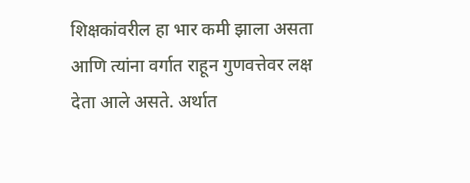शिक्षकांवरील हा भार कमी झाला असता आणि त्यांना वर्गात राहून गुणवत्तेवर लक्ष देता आले असते. अर्थात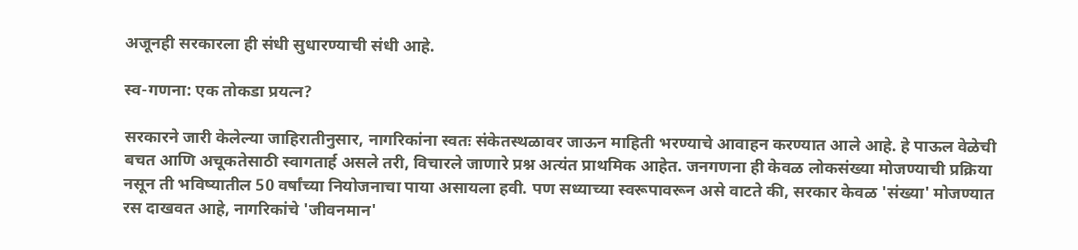अजूनही सरकारला ही संधी सुधारण्याची संधी आहे.

स्व-गणना: एक तोकडा प्रयत्न?

सरकारने जारी केलेल्या जाहिरातीनुसार, नागरिकांना स्वतः संकेतस्थळावर जाऊन माहिती भरण्याचे आवाहन करण्यात आले आहे. हे पाऊल वेळेची बचत आणि अचूकतेसाठी स्वागतार्ह असले तरी, विचारले जाणारे प्रश्न अत्यंत प्राथमिक आहेत. जनगणना ही केवळ लोकसंख्या मोजण्याची प्रक्रिया नसून ती भविष्यातील 50 वर्षांच्या नियोजनाचा पाया असायला हवी. पण सध्याच्या स्वरूपावरून असे वाटते की, सरकार केवळ 'संख्या' मोजण्यात रस दाखवत आहे, नागरिकांचे 'जीवनमान'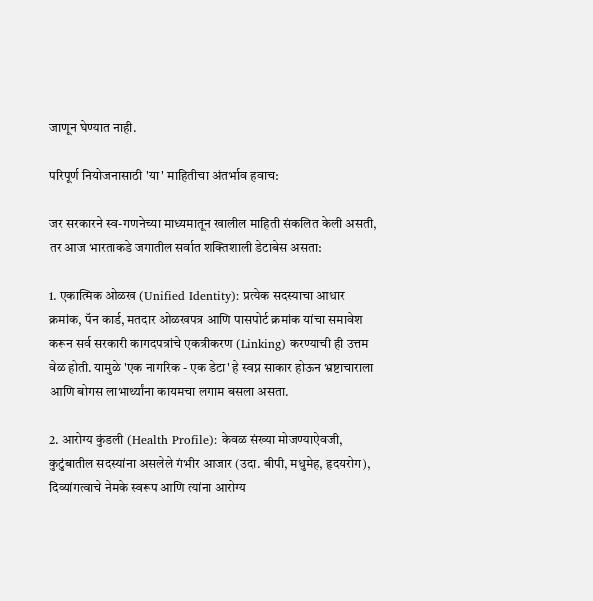जाणून घेण्यात नाही.

परिपूर्ण नियोजनासाठी 'या' माहितीचा अंतर्भाव हवाच:

जर सरकारने स्व-गणनेच्या माध्यमातून खालील माहिती संकलित केली असती, तर आज भारताकडे जगातील सर्वात शक्तिशाली डेटाबेस असता:

1. एकात्मिक ओळख (Unified Identity): प्रत्येक सदस्याचा आधार क्रमांक, पॅन कार्ड, मतदार ओळखपत्र आणि पासपोर्ट क्रमांक यांचा समावेश करून सर्व सरकारी कागदपत्रांचे एकत्रीकरण (Linking) करण्याची ही उत्तम वेळ होती. यामुळे 'एक नागरिक - एक डेटा' हे स्वप्न साकार होऊन भ्रष्टाचाराला आणि बोगस लाभार्थ्यांना कायमचा लगाम बसला असता.

2. आरोग्य कुंडली (Health Profile): केवळ संख्या मोजण्याऐवजी, कुटुंबातील सदस्यांना असलेले गंभीर आजार (उदा. बीपी, मधुमेह, हृदयरोग), दिव्यांगत्वाचे नेमके स्वरूप आणि त्यांना आरोग्य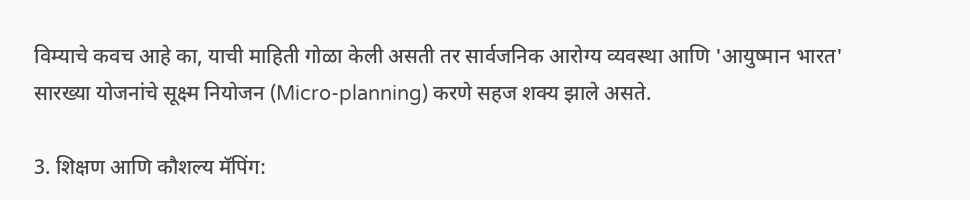विम्याचे कवच आहे का, याची माहिती गोळा केली असती तर सार्वजनिक आरोग्य व्यवस्था आणि 'आयुष्मान भारत' सारख्या योजनांचे सूक्ष्म नियोजन (Micro-planning) करणे सहज शक्य झाले असते.

3. शिक्षण आणि कौशल्य मॅपिंग: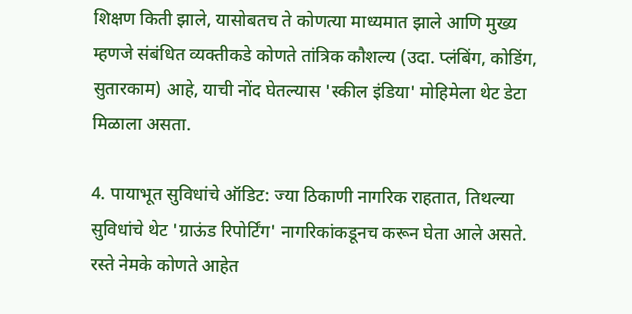शिक्षण किती झाले, यासोबतच ते कोणत्या माध्यमात झाले आणि मुख्य म्हणजे संबंधित व्यक्तीकडे कोणते तांत्रिक कौशल्य (उदा. प्लंबिंग, कोडिंग, सुतारकाम) आहे, याची नोंद घेतल्यास 'स्कील इंडिया' मोहिमेला थेट डेटा मिळाला असता.

4. पायाभूत सुविधांचे ऑडिट: ज्या ठिकाणी नागरिक राहतात, तिथल्या सुविधांचे थेट 'ग्राऊंड रिपोर्टिंग' नागरिकांकडूनच करून घेता आले असते. रस्ते नेमके कोणते आहेत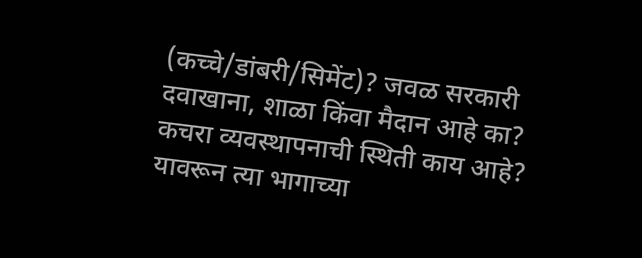(कच्चे/डांबरी/सिमेंट)? जवळ सरकारी दवाखाना, शाळा किंवा मैदान आहे का? कचरा व्यवस्थापनाची स्थिती काय आहे? यावरून त्या भागाच्या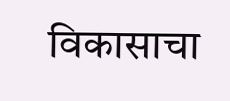विकासाचा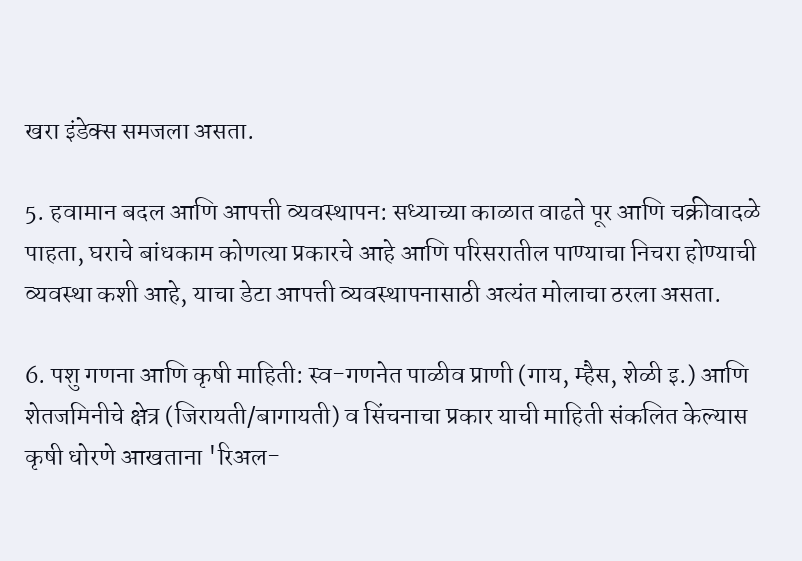खरा इंडेक्स समजला असता.

5. हवामान बदल आणि आपत्ती व्यवस्थापन: सध्याच्या काळात वाढते पूर आणि चक्रीवादळे पाहता, घराचे बांधकाम कोणत्या प्रकारचे आहे आणि परिसरातील पाण्याचा निचरा होण्याची व्यवस्था कशी आहे, याचा डेटा आपत्ती व्यवस्थापनासाठी अत्यंत मोलाचा ठरला असता.

6. पशु गणना आणि कृषी माहिती: स्व-गणनेत पाळीव प्राणी (गाय, म्हैस, शेळी इ.) आणि शेतजमिनीचे क्षेत्र (जिरायती/बागायती) व सिंचनाचा प्रकार याची माहिती संकलित केल्यास कृषी धोरणे आखताना 'रिअल-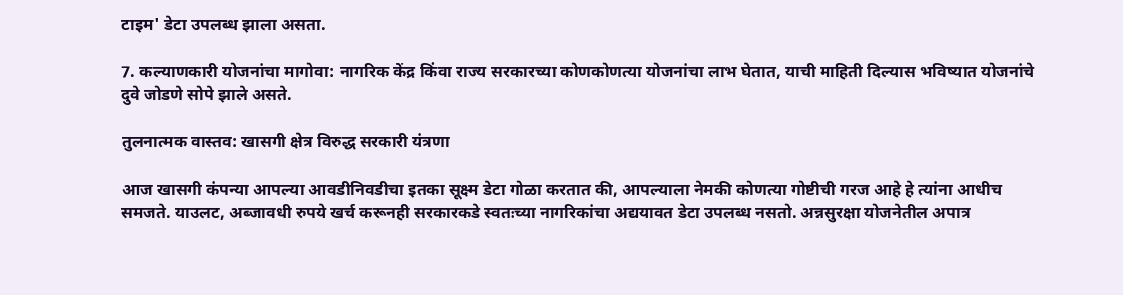टाइम' डेटा उपलब्ध झाला असता.

7. कल्याणकारी योजनांचा मागोवा: नागरिक केंद्र किंवा राज्य सरकारच्या कोणकोणत्या योजनांचा लाभ घेतात, याची माहिती दिल्यास भविष्यात योजनांचे दुवे जोडणे सोपे झाले असते.

तुलनात्मक वास्तव: खासगी क्षेत्र विरुद्ध सरकारी यंत्रणा

आज खासगी कंपन्या आपल्या आवडीनिवडीचा इतका सूक्ष्म डेटा गोळा करतात की, आपल्याला नेमकी कोणत्या गोष्टीची गरज आहे हे त्यांना आधीच समजते. याउलट, अब्जावधी रुपये खर्च करूनही सरकारकडे स्वतःच्या नागरिकांचा अद्ययावत डेटा उपलब्ध नसतो. अन्नसुरक्षा योजनेतील अपात्र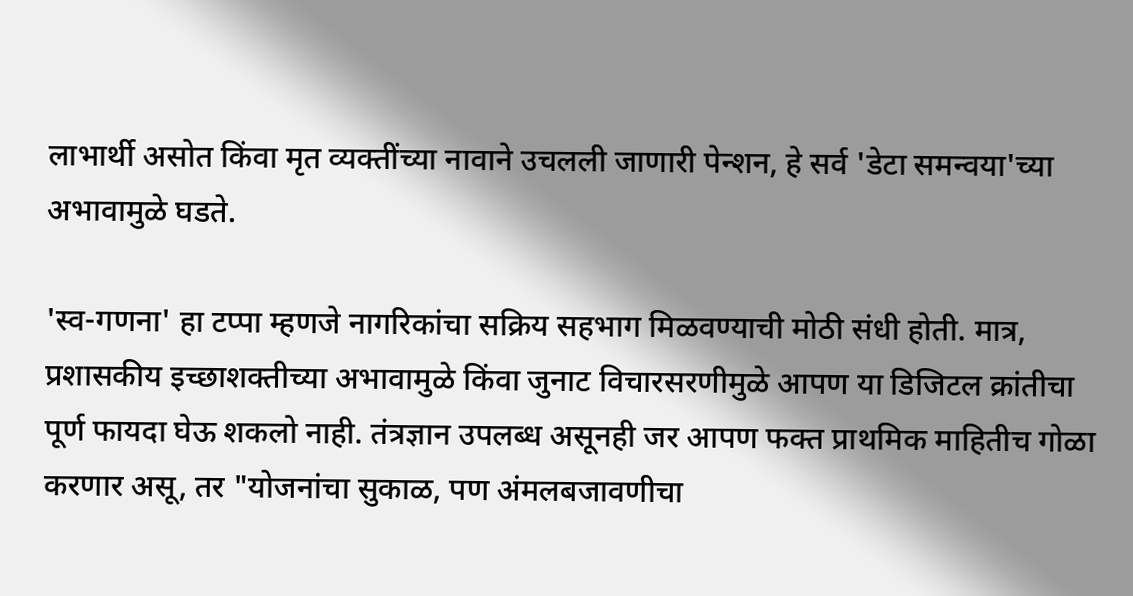लाभार्थी असोत किंवा मृत व्यक्तींच्या नावाने उचलली जाणारी पेन्शन, हे सर्व 'डेटा समन्वया'च्या अभावामुळे घडते.

'स्व-गणना' हा टप्पा म्हणजे नागरिकांचा सक्रिय सहभाग मिळवण्याची मोठी संधी होती. मात्र, प्रशासकीय इच्छाशक्तीच्या अभावामुळे किंवा जुनाट विचारसरणीमुळे आपण या डिजिटल क्रांतीचा पूर्ण फायदा घेऊ शकलो नाही. तंत्रज्ञान उपलब्ध असूनही जर आपण फक्त प्राथमिक माहितीच गोळा करणार असू, तर "योजनांचा सुकाळ, पण अंमलबजावणीचा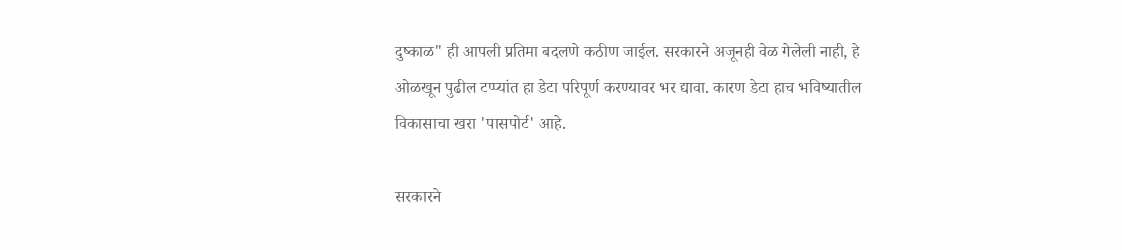दुष्काळ" ही आपली प्रतिमा बदलणे कठीण जाईल. सरकारने अजूनही वेळ गेलेली नाही, हे ओळखून पुढील टप्प्यांत हा डेटा परिपूर्ण करण्यावर भर द्यावा. कारण डेटा हाच भविष्यातील विकासाचा खरा 'पासपोर्ट' आहे.

सरकारने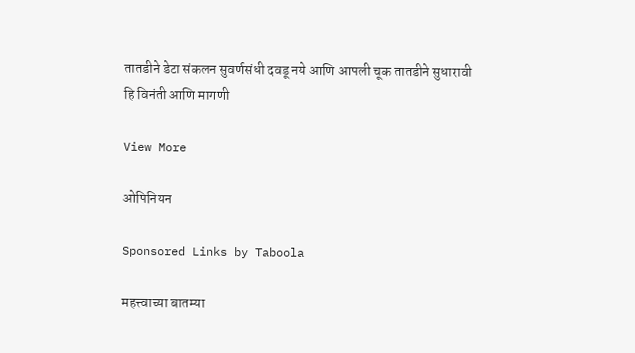तातडीने डेटा संकलन सुवर्णसंधी दवडू नये आणि आपली चूक तातडीने सुधारावी हि विनंती आणि मागणी

View More

ओपिनियन

Sponsored Links by Taboola

महत्त्वाच्या बातम्या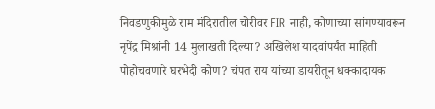निवडणुकीमुळे राम मंदिरातील चोरीवर FIR नाही, कोणाच्या सांगण्यावरून नृपेंद्र मिश्रांनी 14 मुलाखती दिल्या? अखिलेश यादवांपर्यंत माहिती पोहोचवणारे घरभेदी कोण? चंपत राय यांच्या डायरीतून धक्कादायक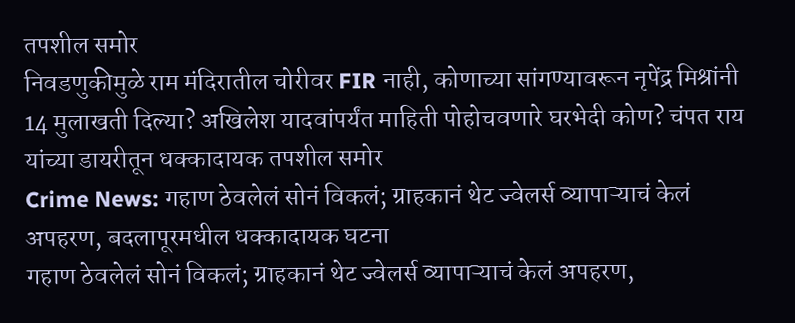तपशील समोर
निवडणुकीमुळे राम मंदिरातील चोरीवर FIR नाही, कोणाच्या सांगण्यावरून नृपेंद्र मिश्रांनी 14 मुलाखती दिल्या? अखिलेश यादवांपर्यंत माहिती पोहोचवणारे घरभेदी कोण? चंपत राय यांच्या डायरीतून धक्कादायक तपशील समोर
Crime News: गहाण ठेवलेलं सोनं विकलं; ग्राहकानं थेट ज्वेलर्स व्यापाऱ्याचं केलं अपहरण, बदलापूरमधील धक्कादायक घटना
गहाण ठेवलेलं सोनं विकलं; ग्राहकानं थेट ज्वेलर्स व्यापाऱ्याचं केलं अपहरण,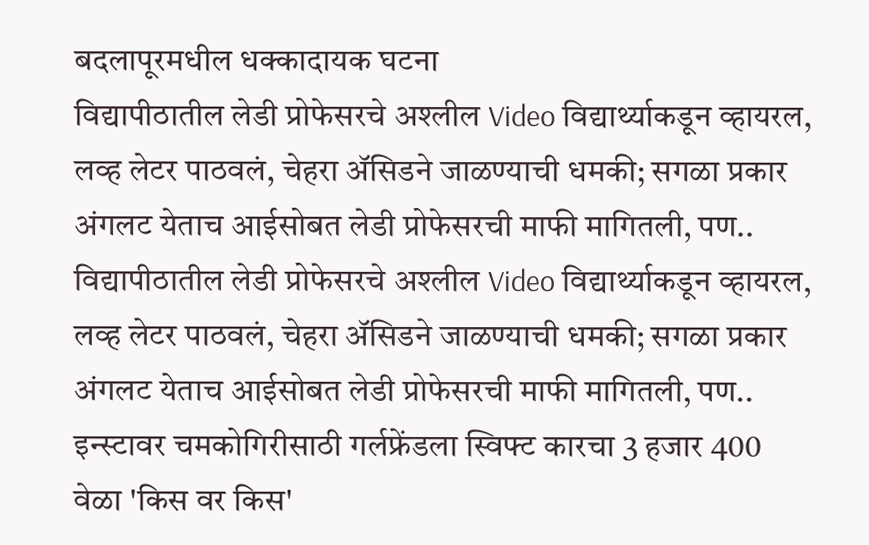बदलापूरमधील धक्कादायक घटना
विद्यापीठातील लेडी प्रोफेसरचे अश्लील Video विद्यार्थ्याकडून व्हायरल, लव्ह लेटर पाठवलं, चेहरा ॲसिडने जाळण्याची धमकी; सगळा प्रकार अंगलट येताच आईसोबत लेडी प्रोफेसरची माफी मागितली, पण..
विद्यापीठातील लेडी प्रोफेसरचे अश्लील Video विद्यार्थ्याकडून व्हायरल, लव्ह लेटर पाठवलं, चेहरा ॲसिडने जाळण्याची धमकी; सगळा प्रकार अंगलट येताच आईसोबत लेडी प्रोफेसरची माफी मागितली, पण..
इन्स्टावर चमकोगिरीसाठी गर्लफ्रेंडला स्विफ्ट कारचा 3 हजार 400 वेळा 'किस वर किस'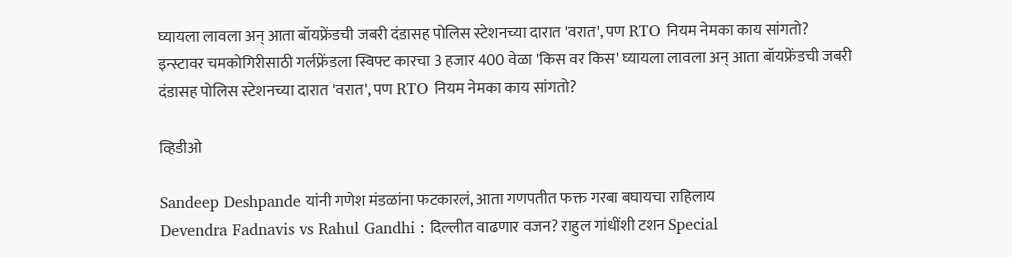घ्यायला लावला अन् आता बॉयफ्रेंडची जबरी दंडासह पोलिस स्टेशनच्या दारात 'वरात', पण RTO नियम नेमका काय सांगतो?
इन्स्टावर चमकोगिरीसाठी गर्लफ्रेंडला स्विफ्ट कारचा 3 हजार 400 वेळा 'किस वर किस' घ्यायला लावला अन् आता बॉयफ्रेंडची जबरी दंडासह पोलिस स्टेशनच्या दारात 'वरात', पण RTO नियम नेमका काय सांगतो?

व्हिडीओ

Sandeep Deshpande यांनी गणेश मंडळांना फटकारलं, आता गणपतीत फक्त गरबा बघायचा राहिलाय
Devendra Fadnavis vs Rahul Gandhi : दिल्लीत वाढणार वजन? राहुल गांधींशी टशन Special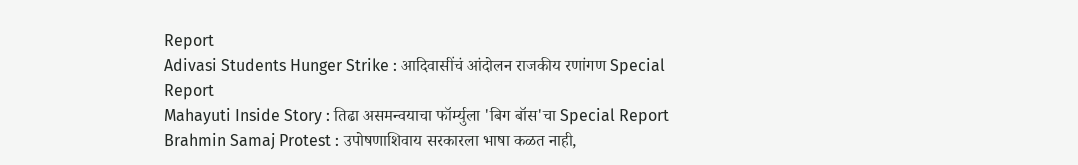Report
Adivasi Students Hunger Strike : आदिवासींचं आंदोलन राजकीय रणांगण Special Report
Mahayuti Inside Story : तिढा असमन्वयाचा फॉर्म्युला 'बिग बॉस'चा Special Report
Brahmin Samaj Protest : उपोषणाशिवाय सरकारला भाषा कळत नाही,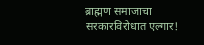ब्राह्मण समाजाचा सरकारविरोधात एल्गार!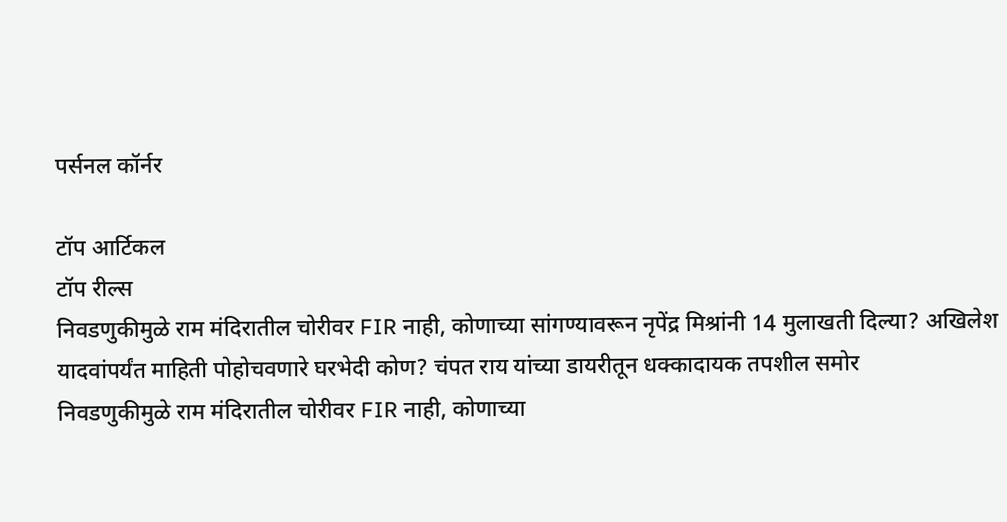पर्सनल कॉर्नर

टॉप आर्टिकल
टॉप रील्स
निवडणुकीमुळे राम मंदिरातील चोरीवर FIR नाही, कोणाच्या सांगण्यावरून नृपेंद्र मिश्रांनी 14 मुलाखती दिल्या? अखिलेश यादवांपर्यंत माहिती पोहोचवणारे घरभेदी कोण? चंपत राय यांच्या डायरीतून धक्कादायक तपशील समोर
निवडणुकीमुळे राम मंदिरातील चोरीवर FIR नाही, कोणाच्या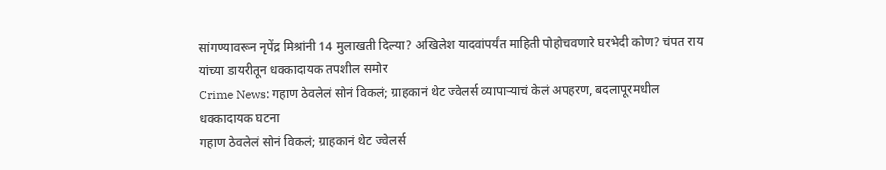सांगण्यावरून नृपेंद्र मिश्रांनी 14 मुलाखती दिल्या? अखिलेश यादवांपर्यंत माहिती पोहोचवणारे घरभेदी कोण? चंपत राय यांच्या डायरीतून धक्कादायक तपशील समोर
Crime News: गहाण ठेवलेलं सोनं विकलं; ग्राहकानं थेट ज्वेलर्स व्यापाऱ्याचं केलं अपहरण, बदलापूरमधील धक्कादायक घटना
गहाण ठेवलेलं सोनं विकलं; ग्राहकानं थेट ज्वेलर्स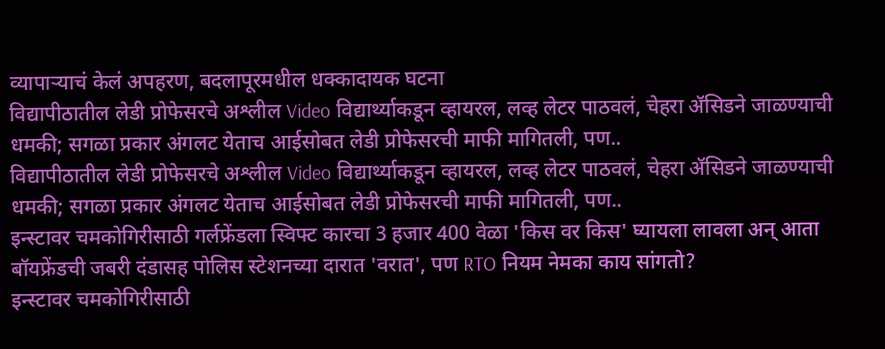व्यापाऱ्याचं केलं अपहरण, बदलापूरमधील धक्कादायक घटना
विद्यापीठातील लेडी प्रोफेसरचे अश्लील Video विद्यार्थ्याकडून व्हायरल, लव्ह लेटर पाठवलं, चेहरा ॲसिडने जाळण्याची धमकी; सगळा प्रकार अंगलट येताच आईसोबत लेडी प्रोफेसरची माफी मागितली, पण..
विद्यापीठातील लेडी प्रोफेसरचे अश्लील Video विद्यार्थ्याकडून व्हायरल, लव्ह लेटर पाठवलं, चेहरा ॲसिडने जाळण्याची धमकी; सगळा प्रकार अंगलट येताच आईसोबत लेडी प्रोफेसरची माफी मागितली, पण..
इन्स्टावर चमकोगिरीसाठी गर्लफ्रेंडला स्विफ्ट कारचा 3 हजार 400 वेळा 'किस वर किस' घ्यायला लावला अन् आता बॉयफ्रेंडची जबरी दंडासह पोलिस स्टेशनच्या दारात 'वरात', पण RTO नियम नेमका काय सांगतो?
इन्स्टावर चमकोगिरीसाठी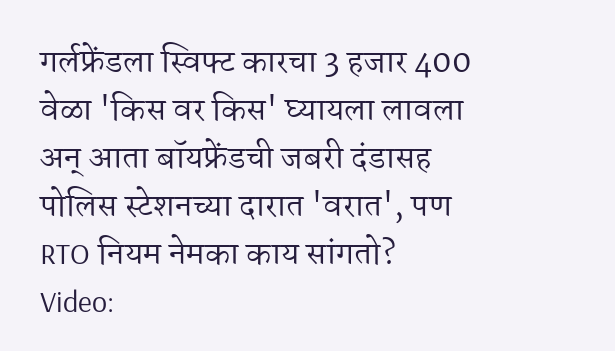गर्लफ्रेंडला स्विफ्ट कारचा 3 हजार 400 वेळा 'किस वर किस' घ्यायला लावला अन् आता बॉयफ्रेंडची जबरी दंडासह पोलिस स्टेशनच्या दारात 'वरात', पण RTO नियम नेमका काय सांगतो?
Video: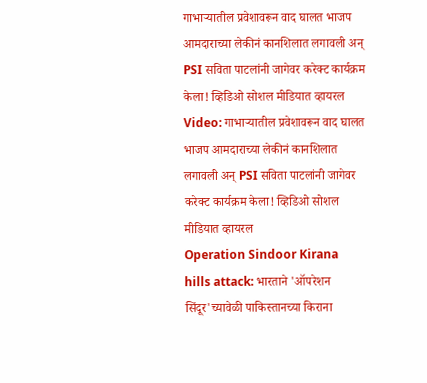गाभाऱ्यातील प्रवेशावरून वाद घालत भाजप आमदाराच्या लेकीनं कानशिलात लगावली अन् PSI सविता पाटलांनी जागेवर करेक्ट कार्यक्रम केला! व्हिडिओ सोशल मीडियात व्हायरल
Video: गाभाऱ्यातील प्रवेशावरून वाद घालत भाजप आमदाराच्या लेकीनं कानशिलात लगावली अन् PSI सविता पाटलांनी जागेवर करेक्ट कार्यक्रम केला! व्हिडिओ सोशल मीडियात व्हायरल
Operation Sindoor Kirana hills attack: भारताने 'ऑपरेशन सिंदूर'च्यावेळी पाकिस्तानच्या किराना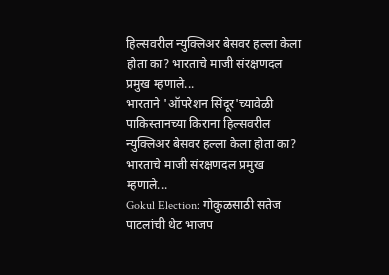हिल्सवरील न्युक्लिअर बेसवर हल्ला केला होता का? भारताचे माजी संरक्षणदल प्रमुख म्हणाले...
भारताने 'ऑपरेशन सिंदूर'च्यावेळी पाकिस्तानच्या किराना हिल्सवरील न्युक्लिअर बेसवर हल्ला केला होता का? भारताचे माजी संरक्षणदल प्रमुख म्हणाले...
Gokul Election: गोकुळसाठी सतेज पाटलांची थेट भाजप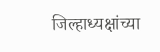जिल्हाध्यक्षांच्या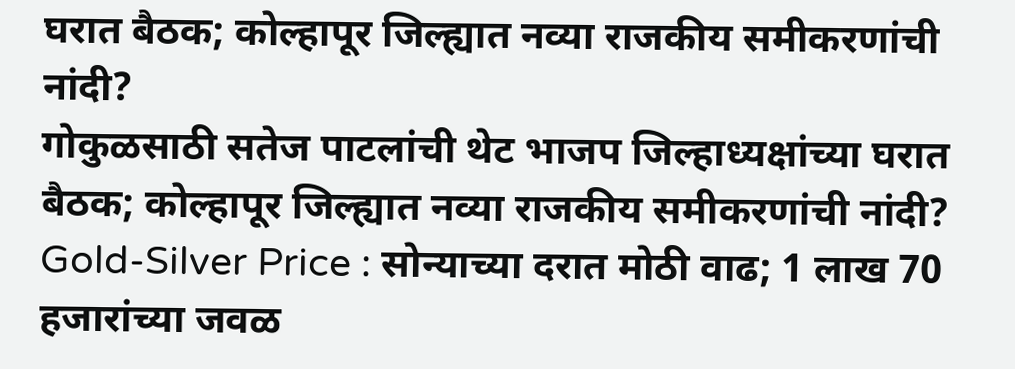घरात बैठक; कोल्हापूर जिल्ह्यात नव्या राजकीय समीकरणांची नांदी?
गोकुळसाठी सतेज पाटलांची थेट भाजप जिल्हाध्यक्षांच्या घरात बैठक; कोल्हापूर जिल्ह्यात नव्या राजकीय समीकरणांची नांदी?
Gold-Silver Price : सोन्याच्या दरात मोठी वाढ; 1 लाख 70 हजारांच्या जवळ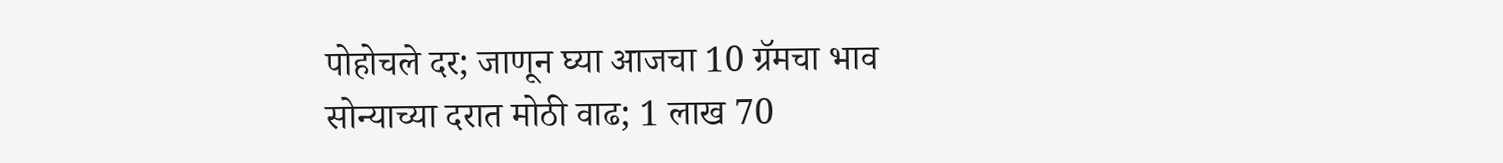पोहोचले दर; जाणून घ्या आजचा 10 ग्रॅमचा भाव
सोन्याच्या दरात मोठी वाढ; 1 लाख 70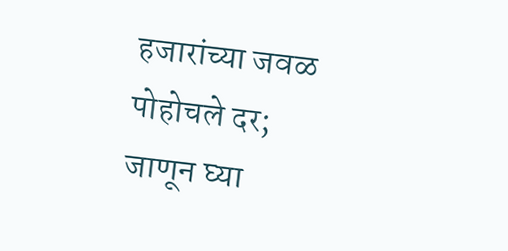हजारांच्या जवळ पोहोचले दर; जाणून घ्या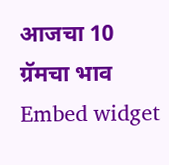आजचा 10 ग्रॅमचा भाव
Embed widget